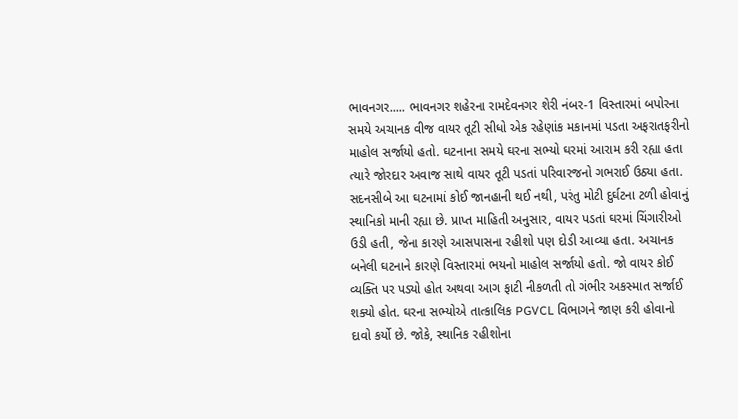ભાવનગર..... ભાવનગર શહેરના રામદેવનગર શેરી નંબર-1 વિસ્તારમાં બપોરના સમયે અચાનક વીજ વાયર તૂટી સીધો એક રહેણાંક મકાનમાં પડતા અફરાતફરીનો માહોલ સર્જાયો હતો. ઘટનાના સમયે ઘરના સભ્યો ઘરમાં આરામ કરી રહ્યા હતા ત્યારે જોરદાર અવાજ સાથે વાયર તૂટી પડતાં પરિવારજનો ગભરાઈ ઉઠ્યા હતા. સદનસીબે આ ઘટનામાં કોઈ જાનહાની થઈ નથી, પરંતુ મોટી દુર્ઘટના ટળી હોવાનું સ્થાનિકો માની રહ્યા છે. પ્રાપ્ત માહિતી અનુસાર, વાયર પડતાં ઘરમાં ચિંગારીઓ ઉડી હતી, જેના કારણે આસપાસના રહીશો પણ દોડી આવ્યા હતા. અચાનક બનેલી ઘટનાને કારણે વિસ્તારમાં ભયનો માહોલ સર્જાયો હતો. જો વાયર કોઈ વ્યક્તિ પર પડ્યો હોત અથવા આગ ફાટી નીકળતી તો ગંભીર અકસ્માત સર્જાઈ શક્યો હોત. ઘરના સભ્યોએ તાત્કાલિક PGVCL વિભાગને જાણ કરી હોવાનો દાવો કર્યો છે. જોકે, સ્થાનિક રહીશોના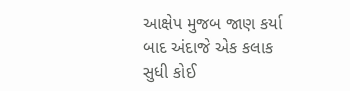આક્ષેપ મુજબ જાણ કર્યા બાદ અંદાજે એક કલાક સુધી કોઈ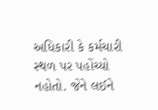અધિકારી કે કર્મચારી સ્થળ પર પહોંચ્યો નહોતો. જેને લઈને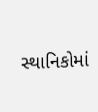સ્થાનિકોમાં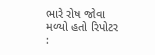ભારે રોષ જોવા મળ્યો હતો રિપોટર :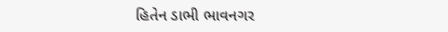હિતેન ડાભી ભાવનગર